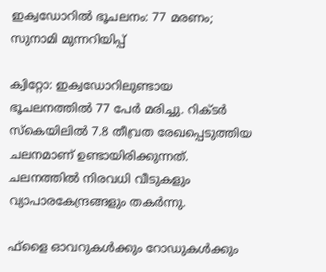ഇക്വഡോറില്‍ ഭൂചലനം: 77 മരണം; സുനാമി മുന്നറിയിപ്പ്

ക്വിറ്റോ: ഇക്വഡോറിലുണ്ടായ ഭൂചലനത്തില്‍ 77 പേര്‍ മരിച്ചു. റിക്ടര്‍ സ്‌കെയിലില്‍ 7.8 തീവ്രത രേഖപ്പെടുത്തിയ ചലനമാണ് ഉണ്ടായിരിക്കുന്നത്. ചലനത്തില്‍ നിരവധി വീടുകളും വ്യാപാരകേന്ദ്രങ്ങളും തകര്‍ന്നു.

ഫ്‌ളൈ ഓവറുകള്‍ക്കും റോഡുകള്‍ക്കും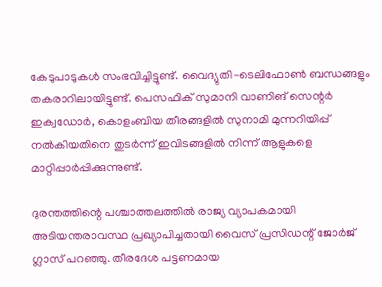കേടുപാടുകള്‍ സംഭവിച്ചിട്ടുണ്ട്. വൈദ്യുതി-ടെലിഫോണ്‍ ബന്ധങ്ങളും തകരാറിലായിട്ടുണ്ട്. പെസഫിക് സുമാനി വാണിങ് സെന്റര്‍ ഇക്വഡോര്‍, കൊളംബിയ തീരങ്ങളില്‍ സുനാമി മുന്നറിയിപ്പ് നല്‍കിയതിനെ തുടര്‍ന്ന് ഇവിടങ്ങളില്‍ നിന്ന് ആളുകളെ മാറ്റിപ്പാര്‍പ്പിക്കുന്നുണ്ട്.

ദുരന്തത്തിന്റെ പശ്ചാത്തലത്തില്‍ രാജ്യ വ്യാപകമായി അടിയന്തരാവസ്ഥ പ്രഖ്യാപിച്ചതായി വൈസ് പ്രസിഡന്റ് ജോര്‍ജ് ഗ്ലാസ് പറഞ്ഞു. തീരദേശ പട്ടണമായ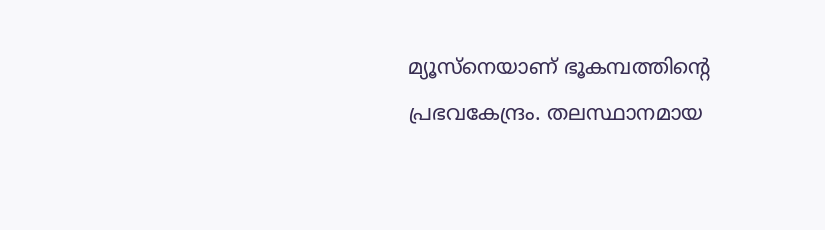മ്യൂസ്‌നെയാണ് ഭൂകമ്പത്തിന്റെ പ്രഭവകേന്ദ്രം. തലസ്ഥാനമായ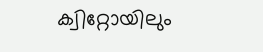ക്വിറ്റോയിലും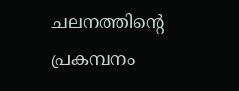ചലനത്തിന്റെ പ്രകമ്പനം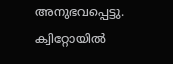അനുഭവപ്പെട്ടു. ക്വിറ്റോയില്‍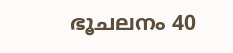ഭൂചലനം 40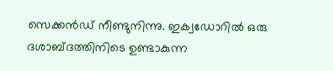സെക്കന്‍ഡ് നീണ്ടുനിന്നു. ഇക്വഡോറില്‍ ഒരു ദശാബ്ദത്തിനിടെ ഉണ്ടാകുന്ന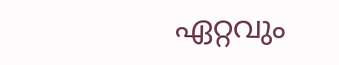ഏറ്റവും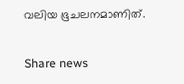വലിയ ഭൂചലനമാണിത്.

Share news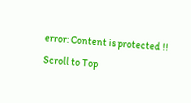error: Content is protected !!
Scroll to Top